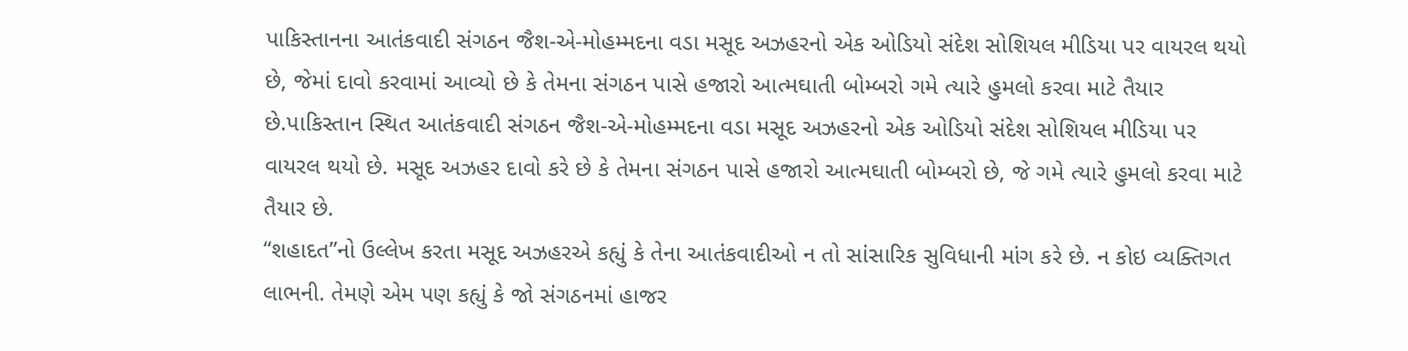પાકિસ્તાનના આતંકવાદી સંગઠન જૈશ-એ-મોહમ્મદના વડા મસૂદ અઝહરનો એક ઓડિયો સંદેશ સોશિયલ મીડિયા પર વાયરલ થયો છે, જેમાં દાવો કરવામાં આવ્યો છે કે તેમના સંગઠન પાસે હજારો આત્મઘાતી બોમ્બરો ગમે ત્યારે હુમલો કરવા માટે તૈયાર છે.પાકિસ્તાન સ્થિત આતંકવાદી સંગઠન જૈશ-એ-મોહમ્મદના વડા મસૂદ અઝહરનો એક ઓડિયો સંદેશ સોશિયલ મીડિયા પર વાયરલ થયો છે. મસૂદ અઝહર દાવો કરે છે કે તેમના સંગઠન પાસે હજારો આત્મઘાતી બોમ્બરો છે, જે ગમે ત્યારે હુમલો કરવા માટે તૈયાર છે.
“શહાદત”નો ઉલ્લેખ કરતા મસૂદ અઝહરએ કહ્યું કે તેના આતંકવાદીઓ ન તો સાંસારિક સુવિધાની માંગ કરે છે. ન કોઇ વ્યક્તિગત લાભની. તેમણે એમ પણ કહ્યું કે જો સંગઠનમાં હાજર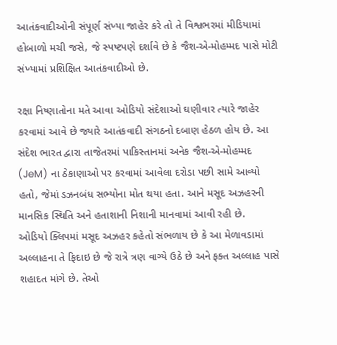આતંકવાદીઓની સંપૂર્ણ સંખ્યા જાહેર કરે તો તે વિશ્વભરમાં મીડિયામાં હોબાળો મચી જસે, જે સ્પષ્ટપણે દર્શાવે છે કે જૈશ-એ-મોહમ્મદ પાસે મોટી સંખ્યામાં પ્રશિક્ષિત આતંકવાદીઓ છે.

રક્ષા નિષ્ણાતોના મતે આવા ઓડિયો સંદેશાઓ ઘણીવાર ત્યારે જાહેર કરવામાં આવે છે જ્યારે આતંકવાદી સંગઠનો દબાણ હેઠળ હોય છે. આ સંદેશ ભારત દ્વારા તાજેતરમાં પાકિસ્તાનમાં અનેક જૈશ-એ-મોહમ્મદ (JeM) ના ઠેકાણાઓ પર કરવામાં આવેલા દરોડા પછી સામે આવ્યો હતો, જેમાં ડઝનબંધ સભ્યોના મોત થયા હતા. આને મસૂદ અઝહરની માનસિક સ્થિતિ અને હતાશાની નિશાની માનવામાં આવી રહી છે.
ઓડિયો ક્લિપમાં મસૂદ અઝહર કહેતો સંભળાય છે કે આ મેળાવડામાં અલ્લાહના તે ફિદાઇ છે જે રાત્રે ત્રણ વાગ્યે ઉઠે છે અને ફક્ત અલ્લાહ પાસે શહાદત માંગે છે. તેઓ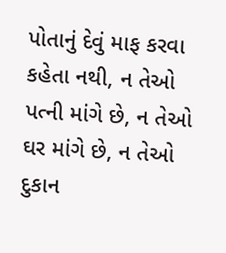પોતાનું દેવું માફ કરવા કહેતા નથી, ન તેઓ પત્ની માંગે છે, ન તેઓ ઘર માંગે છે, ન તેઓ દુકાન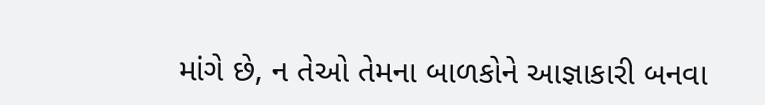માંગે છે, ન તેઓ તેમના બાળકોને આજ્ઞાકારી બનવા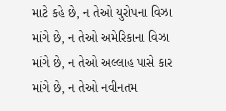માટે કહે છે, ન તેઓ યુરોપના વિઝા માંગે છે, ન તેઓ અમેરિકાના વિઝા માંગે છે, ન તેઓ અલ્લાહ પાસે કાર માંગે છે, ન તેઓ નવીનતમ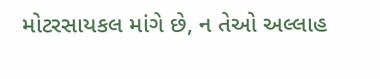મોટરસાયકલ માંગે છે, ન તેઓ અલ્લાહ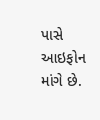પાસે આઇફોન માંગે છે.